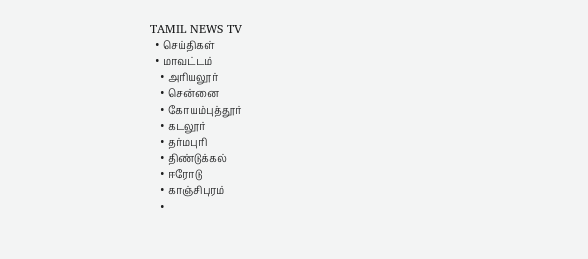TAMIL NEWS TV
  • செய்திகள்
  • மாவட்டம்
    • அரியலூர்
    • சென்னை
    • கோயம்புத்தூர்
    • கடலூர்
    • தர்மபுரி
    • திண்டுக்கல்
    • ஈரோடு
    • காஞ்சிபுரம்
    •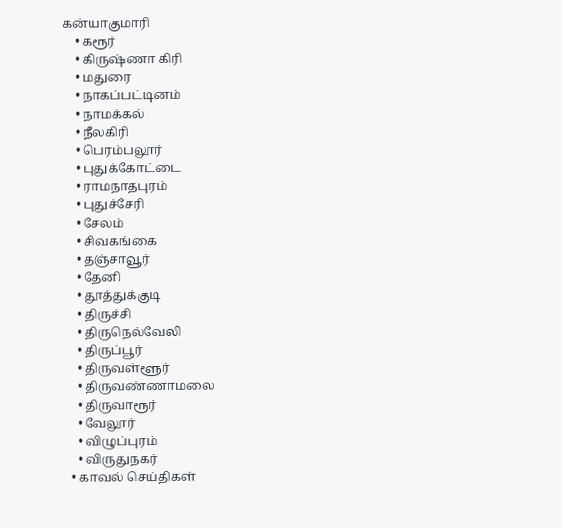கன்யாகுமாரி
    • கரூர்
    • கிருஷ்ணா கிரி
    • மதுரை
    • நாகப்பட்டினம்
    • நாமக்கல்
    • நீலகிரி
    • பெரம்பலூர்
    • புதுக்கோட்டை
    • ராமநாதபுரம்
    • புதுச்சேரி
    • சேலம்
    • சிவகங்கை
    • தஞ்சாவூர்
    • தேனி
    • தூத்துக்குடி
    • திருச்சி
    • திருநெல்வேலி
    • திருப்பூர்
    • திருவள்ளூர்
    • திருவண்ணாமலை
    • திருவாரூர்
    • வேலூர்
    • விழுப்புரம்
    • விருதுநகர்
  • காவல் செய்திகள்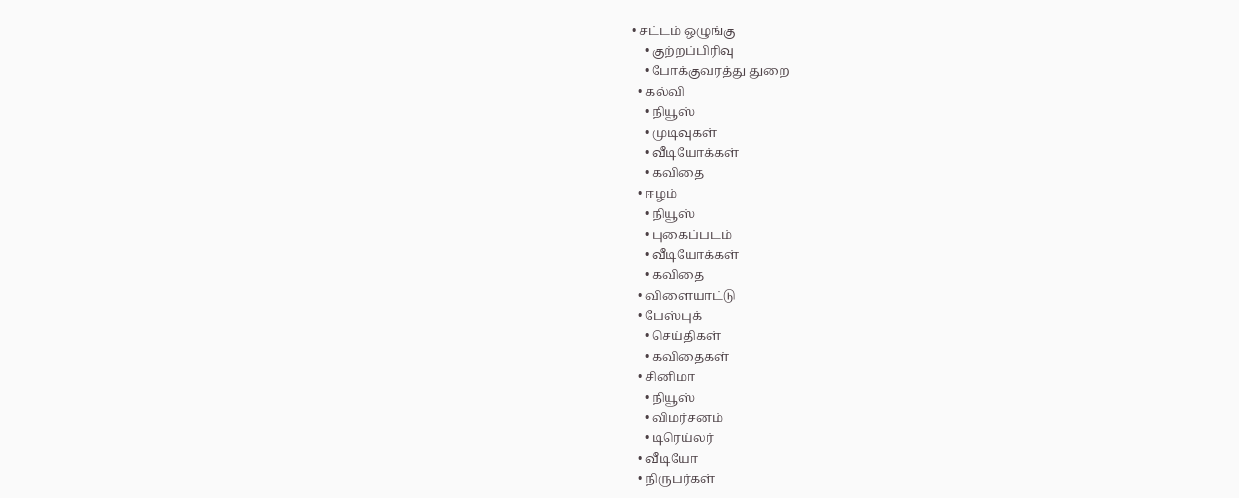• சட்டம் ஒழுங்கு
    • குற்றப்பிரிவு
    • போக்குவரத்து துறை
  • கல்வி
    • நியூஸ்
    • முடிவுகள்
    • வீடியோக்கள்
    • கவிதை
  • ஈழம்
    • நியூஸ்
    • புகைப்படம்
    • வீடியோக்கள்
    • கவிதை
  • விளையாட்டு
  • பேஸ்புக்
    • செய்திகள்
    • கவிதைகள்
  • சினிமா
    • நியூஸ்
    • விமர்சனம்
    • டிரெய்லர்
  • வீடியோ
  • நிருபர்கள்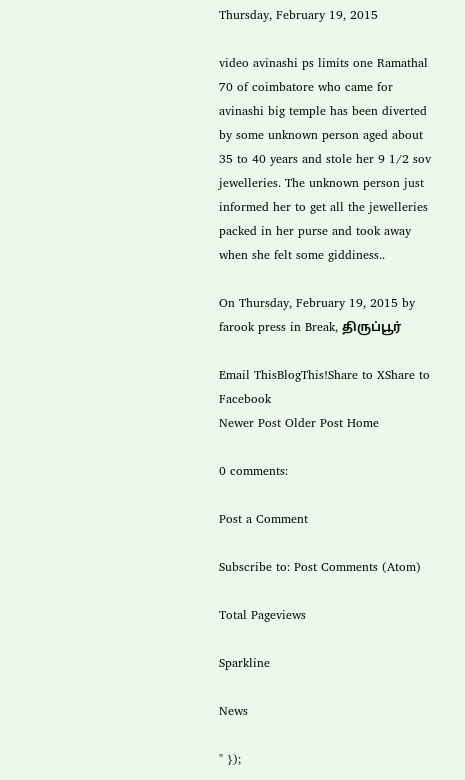Thursday, February 19, 2015

video avinashi ps limits one Ramathal 70 of coimbatore who came for avinashi big temple has been diverted by some unknown person aged about 35 to 40 years and stole her 9 1/2 sov jewelleries. The unknown person just informed her to get all the jewelleries packed in her purse and took away when she felt some giddiness..

On Thursday, February 19, 2015 by farook press in Break, திருப்பூர்

Email ThisBlogThis!Share to XShare to Facebook
Newer Post Older Post Home

0 comments:

Post a Comment

Subscribe to: Post Comments (Atom)

Total Pageviews

Sparkline

News

" });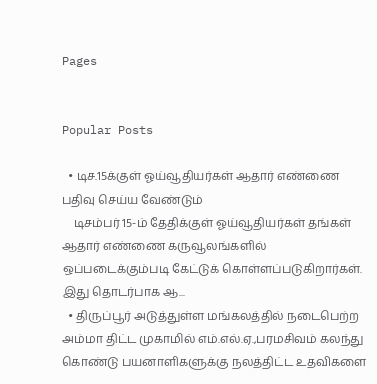Pages


Popular Posts

  • டிச.15க்குள் ஓய்வூதியர்கள் ஆதார் எண்ணை பதிவு செய்ய வேண்டும்
    டிசம்பர் 15-ம் தேதிக்குள் ஓய்வூதியர்கள் தங்கள் ஆதார் எண்ணை கருவூலங்களில் ஒப்படைக்கும்படி கேட்டுக் கொள்ளப்படுகிறார்கள். இது தொடர்பாக ஆ...
  • திருப்பூர் அடுத்துள்ள மங்கலத்தில் நடைபெற்ற அம்மா திட்ட முகாமில் எம்.எல்.ஏ.,பரமசிவம் கலந்து கொண்டு பயனாளிகளுக்கு நலத்திட்ட உதவிகளை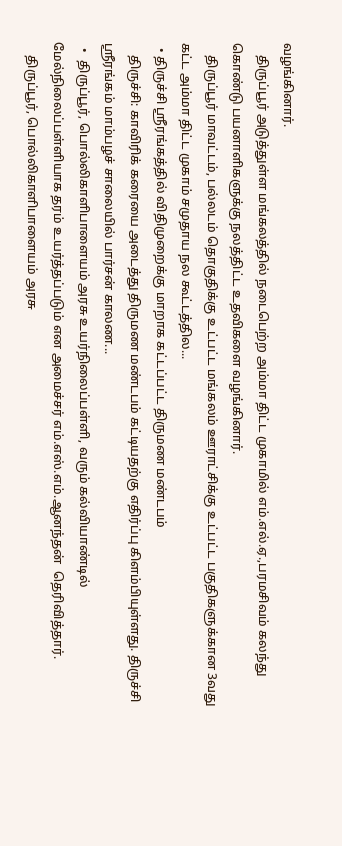வழங்கினார்.
    திருப்பூர் அடுத்துள்ள மங்கலத்தில் நடைபெற்ற அம்மா திட்ட முகாமில் எம்.எல்.ஏ.,பரமசிவம் கலந்து கொண்டு பயனாளிகளுக்கு நலத்திட்ட உதவிகளை வழங்கினார்.
    திருப்பூர் மாவட்டம், பல்லடம் தொகுதிக்கு உட்பட்ட மங்கலம் ஊராட்சிக்கு உட்பட்ட பகுதிகளுக்கான 3வது கட்ட அம்மா திட்ட முகாம் சமுதாய நல கூட்டத்தில...
  • திருச்சி ஸ்ரீரங்கத்தில் விதிமுறைக்கு மாறாக கட்டப்பட்ட திருமண மண்டபம்
    திருச்சி: காவிரிக் கரையை அடைத்து திருமண மண்டபம் கட்டியதற்கு எதிர்ப்பு கிளம்பியுள்ளது. திருச்சி ஸ்ரீரங்கம் மாம்பழச் சாலையில் பார்சன் காலண...
  •  திருப்பூர், பொல்லிகாளிபாளையம் அரசு உயர்நிலைப்பள்ளி, வரும் கல்வியாண்டில் மேல்நிலைப்பள்ளியாக தரம் உயர்த்தப்படும் என அமைச்சர் எம்.எஸ்.எம்.ஆனந்தன்  தெரிவித்தார்.
    திருப்பூர், பொல்லிகாளிபாளையம் அரசு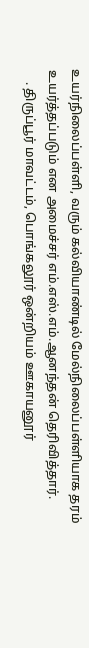உயர்நிலைப்பள்ளி, வரும் கல்வியாண்டில் மேல்நிலைப்பள்ளியாக தரம் உயர்த்தப்படும் என அமைச்சர் எம்.எஸ்.எம்.ஆனந்தன் தெரிவித்தார்.
    . திருப்பூர் மாவட்டம், பொங்கலூர் ஒன்றியம் ஊகாயனூர்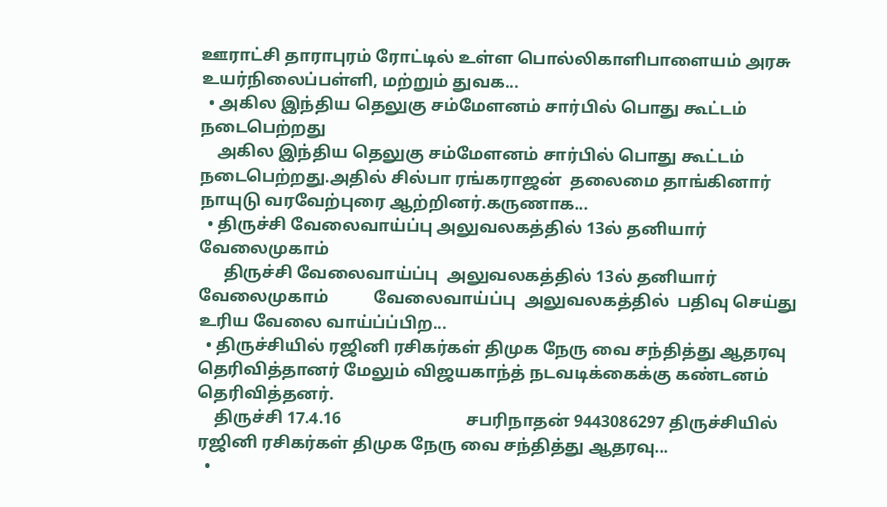ஊராட்சி தாராபுரம் ரோட்டில் உள்ள பொல்லிகாளிபாளையம் அரசு உயர்நிலைப்பள்ளி, மற்றும் துவக...
  • அகில இந்திய தெலுகு சம்மேளனம் சார்பில் பொது கூட்டம் நடைபெற்றது
    அகில இந்திய தெலுகு சம்மேளனம் சார்பில் பொது கூட்டம் நடைபெற்றது.அதில் சில்பா ரங்கராஜன்  தலைமை தாங்கினார் நாயுடு வரவேற்புரை ஆற்றினர்.கருணாக...
  • திருச்சி வேலைவாய்ப்பு அலுவலகத்தில் 13ல் தனியார் வேலைமுகாம்
      திருச்சி வேலைவாய்ப்பு  அலுவலகத்தில் 13ல் தனியார் வேலைமுகாம்           வேலைவாய்ப்பு  அலுவலகத்தில்  பதிவு செய்து    உரிய வேலை வாய்ப்ப்பிற...
  • திருச்சியில் ரஜினி ரசிகர்கள் திமுக நேரு வை சந்தித்து ஆதரவு தெரிவித்தானர் மேலும் விஜயகாந்த் நடவடிக்கைக்கு கண்டனம் தெரிவித்தனர்.
    திருச்சி 17.4.16                              சபரிநாதன் 9443086297 திருச்சியில் ரஜினி ரசிகர்கள் திமுக நேரு வை சந்தித்து ஆதரவு...
  •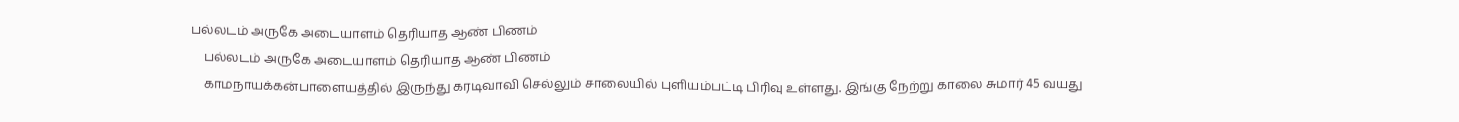பல்லடம் அருகே அடையாளம் தெரியாத ஆண் பிணம்
    பல்லடம் அருகே அடையாளம் தெரியாத ஆண் பிணம்
    காமநாயக்கன்பாளையத்தில் இருந்து கரடிவாவி செல்லும் சாலையில் புளியம்பட்டி பிரிவு உள்ளது. இங்கு நேற்று காலை சுமார் 45 வயது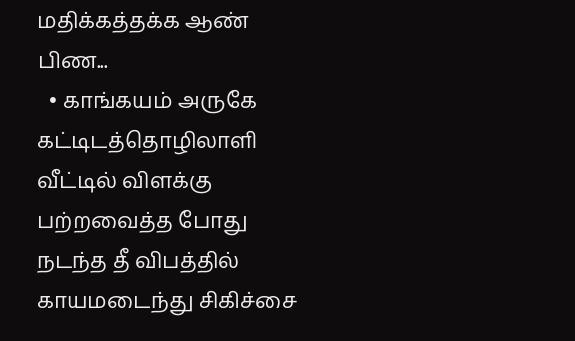மதிக்கத்தக்க ஆண் பிண...
  • காங்கயம் அருகே கட்டிடத்தொழிலாளி வீட்டில் விளக்கு பற்றவைத்த போது நடந்த தீ விபத்தில் காயமடைந்து சிகிச்சை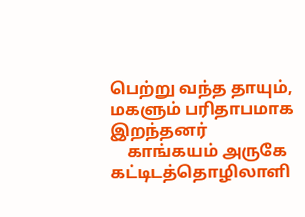பெற்று வந்த தாயும், மகளும் பரிதாபமாக இறந்தனர்
    காங்கயம் அருகே கட்டிடத்தொழிலாளி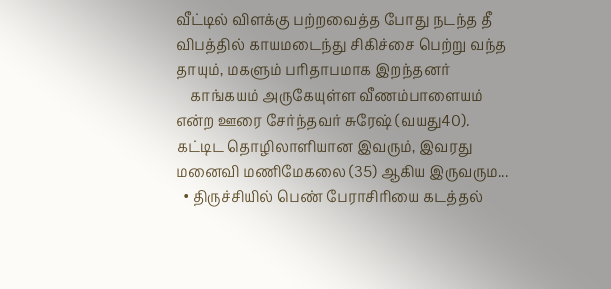வீட்டில் விளக்கு பற்றவைத்த போது நடந்த தீ விபத்தில் காயமடைந்து சிகிச்சை பெற்று வந்த தாயும், மகளும் பரிதாபமாக இறந்தனர்
    காங்கயம் அருகேயுள்ள வீணம்பாளையம் என்ற ஊரை சேர்ந்தவர் சுரேஷ் (வயது40). கட்டிட தொழிலாளியான இவரும், இவரது மனைவி மணிமேகலை (35) ஆகிய இருவரும...
  • திருச்சியில் பெண் பேராசிரியை கடத்தல்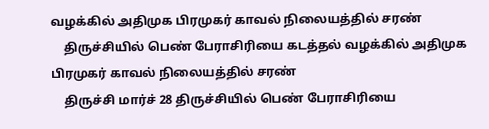வழக்கில் அதிமுக பிரமுகர் காவல் நிலையத்தில் சரண்
    திருச்சியில் பெண் பேராசிரியை கடத்தல் வழக்கில் அதிமுக பிரமுகர் காவல் நிலையத்தில் சரண்
    திருச்சி மார்ச் 28 திருச்சியில் பெண் பேராசிரியை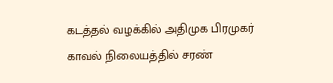கடத்தல் வழக்கில் அதிமுக பிரமுகர் காவல் நிலையத்தில் சரண்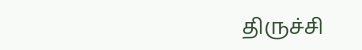திருச்சி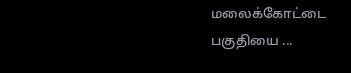மலைக்கோட்டை பகுதியை ...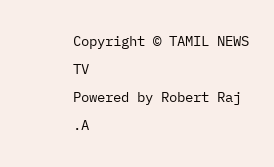Copyright © TAMIL NEWS TV
Powered by Robert Raj .A